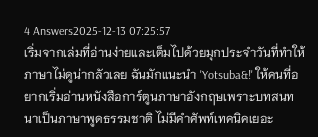4 Answers2025-12-13 07:25:57
เริ่มจากเล่มที่อ่านง่ายและเต็มไปด้วยมุกประจำวันที่ทำให้ภาษาไม่ดูน่ากลัวเลย ฉันมักแนะนำ 'Yotsuba&!' ให้คนที่อยากเริ่มอ่านหนังสือการ์ตูนภาษาอังกฤษเพราะบทสนทนาเป็นภาษาพูดธรรมชาติ ไม่มีคำศัพท์เทคนิคเยอะ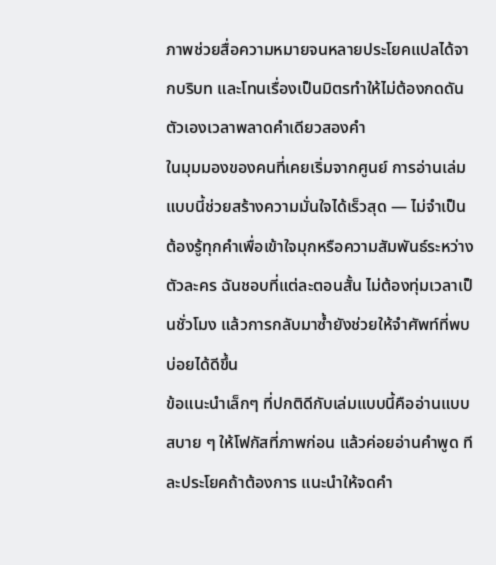ภาพช่วยสื่อความหมายจนหลายประโยคแปลได้จากบริบท และโทนเรื่องเป็นมิตรทำให้ไม่ต้องกดดันตัวเองเวลาพลาดคำเดียวสองคำ
ในมุมมองของคนที่เคยเริ่มจากศูนย์ การอ่านเล่มแบบนี้ช่วยสร้างความมั่นใจได้เร็วสุด — ไม่จำเป็นต้องรู้ทุกคำเพื่อเข้าใจมุกหรือความสัมพันธ์ระหว่างตัวละคร ฉันชอบที่แต่ละตอนสั้น ไม่ต้องทุ่มเวลาเป็นชั่วโมง แล้วการกลับมาซ้ำยังช่วยให้จำศัพท์ที่พบบ่อยได้ดีขึ้น
ข้อแนะนำเล็กๆ ที่ปกติดีกับเล่มแบบนี้คืออ่านแบบสบาย ๆ ให้โฟกัสที่ภาพก่อน แล้วค่อยอ่านคำพูด ทีละประโยคถ้าต้องการ แนะนำให้จดคำ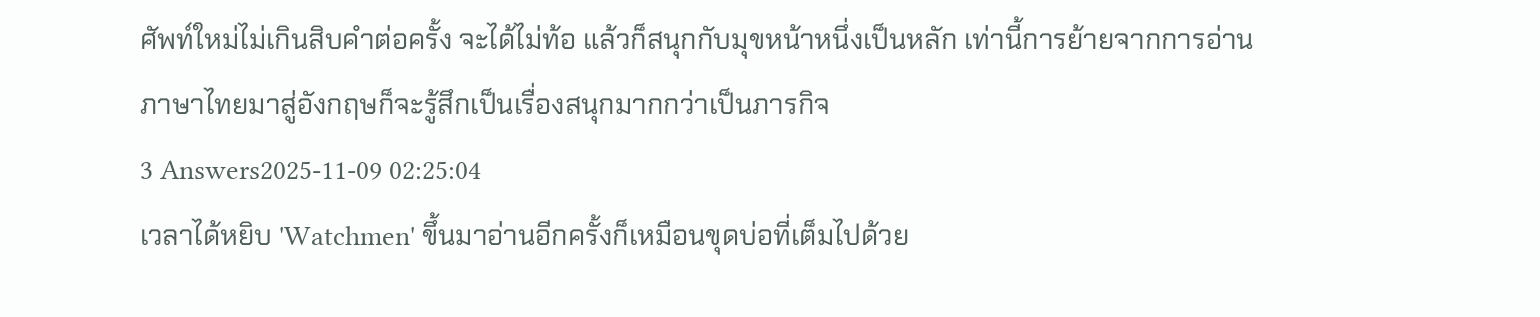ศัพท์ใหม่ไม่เกินสิบคำต่อครั้ง จะได้ไม่ท้อ แล้วก็สนุกกับมุขหน้าหนึ่งเป็นหลัก เท่านี้การย้ายจากการอ่านภาษาไทยมาสู่อังกฤษก็จะรู้สึกเป็นเรื่องสนุกมากกว่าเป็นภารกิจ
3 Answers2025-11-09 02:25:04
เวลาได้หยิบ 'Watchmen' ขึ้นมาอ่านอีกครั้งก็เหมือนขุดบ่อที่เต็มไปด้วย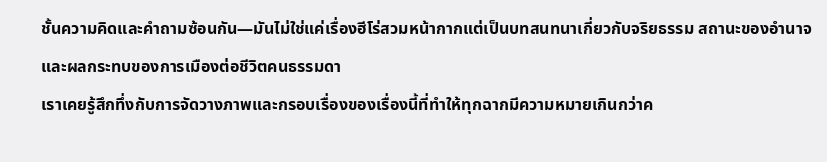ชั้นความคิดและคำถามซ้อนกัน—มันไม่ใช่แค่เรื่องฮีโร่สวมหน้ากากแต่เป็นบทสนทนาเกี่ยวกับจริยธรรม สถานะของอำนาจ และผลกระทบของการเมืองต่อชีวิตคนธรรมดา
เราเคยรู้สึกทึ่งกับการจัดวางภาพและกรอบเรื่องของเรื่องนี้ที่ทำให้ทุกฉากมีความหมายเกินกว่าค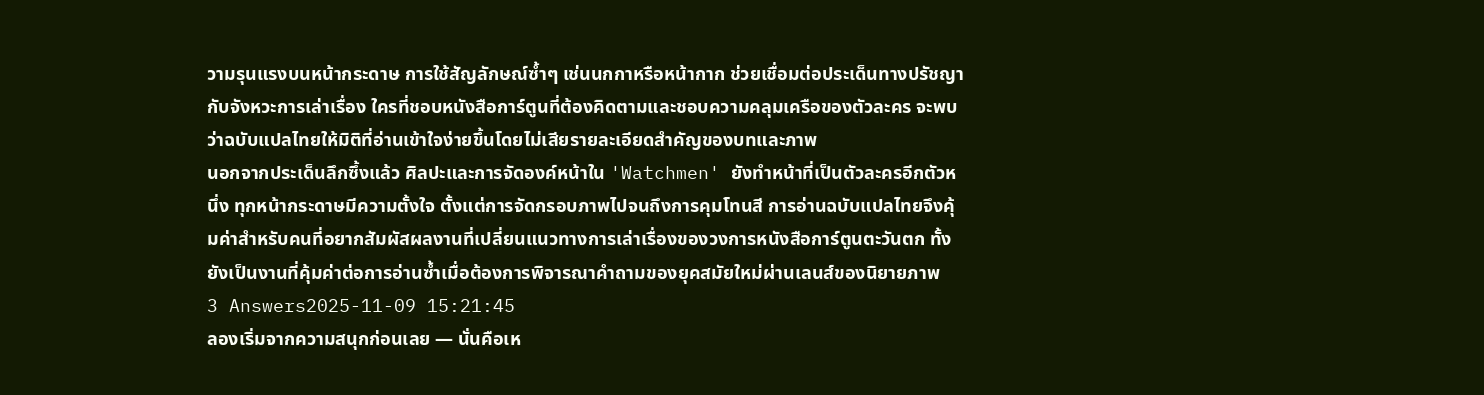วามรุนแรงบนหน้ากระดาษ การใช้สัญลักษณ์ซ้ำๆ เช่นนกกาหรือหน้ากาก ช่วยเชื่อมต่อประเด็นทางปรัชญากับจังหวะการเล่าเรื่อง ใครที่ชอบหนังสือการ์ตูนที่ต้องคิดตามและชอบความคลุมเครือของตัวละคร จะพบว่าฉบับแปลไทยให้มิติที่อ่านเข้าใจง่ายขึ้นโดยไม่เสียรายละเอียดสำคัญของบทและภาพ
นอกจากประเด็นลึกซึ้งแล้ว ศิลปะและการจัดองค์หน้าใน 'Watchmen' ยังทำหน้าที่เป็นตัวละครอีกตัวหนึ่ง ทุกหน้ากระดาษมีความตั้งใจ ตั้งแต่การจัดกรอบภาพไปจนถึงการคุมโทนสี การอ่านฉบับแปลไทยจึงคุ้มค่าสำหรับคนที่อยากสัมผัสผลงานที่เปลี่ยนแนวทางการเล่าเรื่องของวงการหนังสือการ์ตูนตะวันตก ทั้งยังเป็นงานที่คุ้มค่าต่อการอ่านซ้ำเมื่อต้องการพิจารณาคำถามของยุคสมัยใหม่ผ่านเลนส์ของนิยายภาพ
3 Answers2025-11-09 15:21:45
ลองเริ่มจากความสนุกก่อนเลย — นั่นคือเห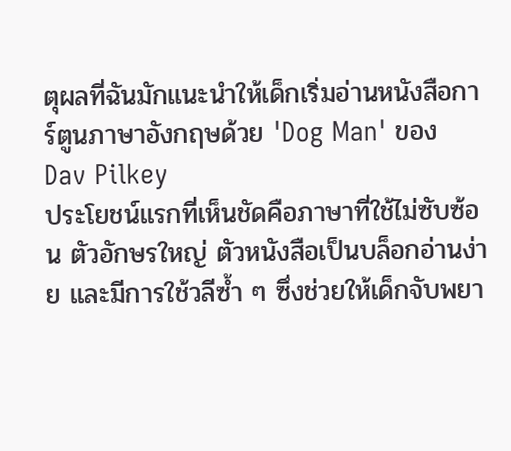ตุผลที่ฉันมักแนะนำให้เด็กเริ่มอ่านหนังสือการ์ตูนภาษาอังกฤษด้วย 'Dog Man' ของ Dav Pilkey
ประโยชน์แรกที่เห็นชัดคือภาษาที่ใช้ไม่ซับซ้อน ตัวอักษรใหญ่ ตัวหนังสือเป็นบล็อกอ่านง่าย และมีการใช้วลีซ้ำ ๆ ซึ่งช่วยให้เด็กจับพยา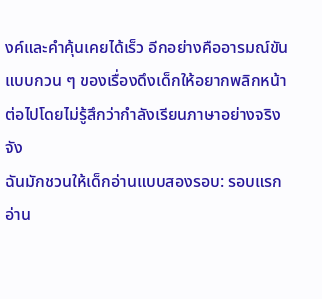งค์และคำคุ้นเคยได้เร็ว อีกอย่างคืออารมณ์ขันแบบกวน ๆ ของเรื่องดึงเด็กให้อยากพลิกหน้าต่อไปโดยไม่รู้สึกว่ากำลังเรียนภาษาอย่างจริงจัง
ฉันมักชวนให้เด็กอ่านแบบสองรอบ: รอบแรกอ่าน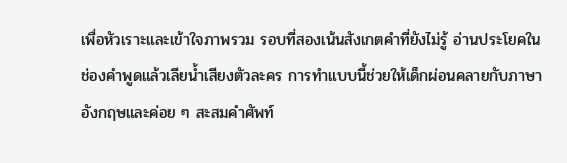เพื่อหัวเราะและเข้าใจภาพรวม รอบที่สองเน้นสังเกตคำที่ยังไม่รู้ อ่านประโยคในช่องคำพูดแล้วเลียน้ำเสียงตัวละคร การทำแบบนี้ช่วยให้เด็กผ่อนคลายกับภาษาอังกฤษและค่อย ๆ สะสมคำศัพท์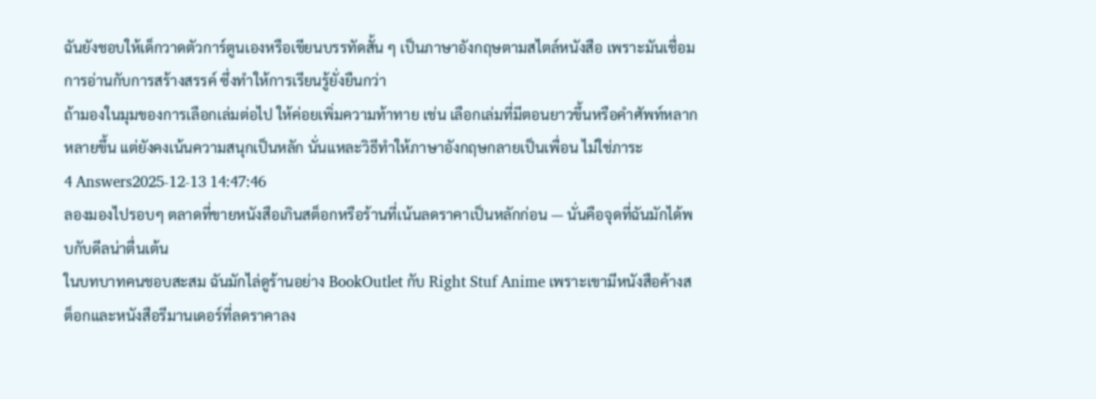ฉันยังชอบให้เด็กวาดตัวการ์ตูนเองหรือเขียนบรรทัดสั้น ๆ เป็นภาษาอังกฤษตามสไตล์หนังสือ เพราะมันเชื่อมการอ่านกับการสร้างสรรค์ ซึ่งทำให้การเรียนรู้ยั่งยืนกว่า
ถ้ามองในมุมของการเลือกเล่มต่อไป ให้ค่อยเพิ่มความท้าทาย เช่น เลือกเล่มที่มีตอนยาวขึ้นหรือคำศัพท์หลากหลายขึ้น แต่ยังคงเน้นความสนุกเป็นหลัก นั่นแหละวิธีทำให้ภาษาอังกฤษกลายเป็นเพื่อน ไม่ใช่ภาระ
4 Answers2025-12-13 14:47:46
ลองมองไปรอบๆ ตลาดที่ขายหนังสือเกินสต็อกหรือร้านที่เน้นลดราคาเป็นหลักก่อน — นั่นคือจุดที่ฉันมักได้พบกับดีลน่าตื่นเต้น
ในบทบาทคนชอบสะสม ฉันมักไล่ดูร้านอย่าง BookOutlet กับ Right Stuf Anime เพราะเขามีหนังสือค้างสต็อกและหนังสือรีมานเดอร์ที่ลดราคาลง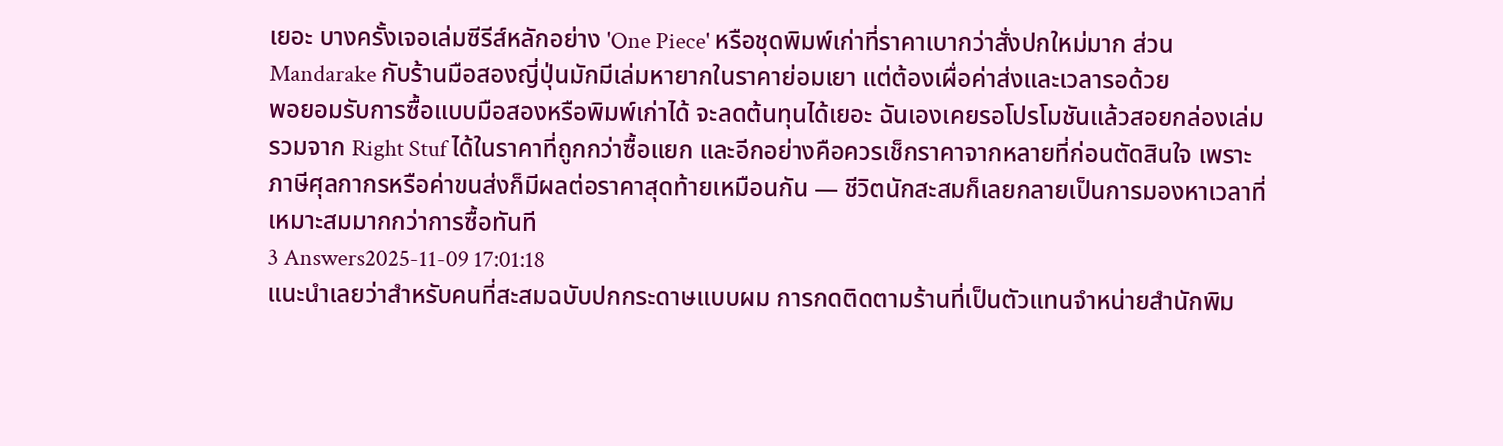เยอะ บางครั้งเจอเล่มซีรีส์หลักอย่าง 'One Piece' หรือชุดพิมพ์เก่าที่ราคาเบากว่าสั่งปกใหม่มาก ส่วน Mandarake กับร้านมือสองญี่ปุ่นมักมีเล่มหายากในราคาย่อมเยา แต่ต้องเผื่อค่าส่งและเวลารอด้วย
พอยอมรับการซื้อแบบมือสองหรือพิมพ์เก่าได้ จะลดต้นทุนได้เยอะ ฉันเองเคยรอโปรโมชันแล้วสอยกล่องเล่มรวมจาก Right Stuf ได้ในราคาที่ถูกกว่าซื้อแยก และอีกอย่างคือควรเช็กราคาจากหลายที่ก่อนตัดสินใจ เพราะภาษีศุลกากรหรือค่าขนส่งก็มีผลต่อราคาสุดท้ายเหมือนกัน — ชีวิตนักสะสมก็เลยกลายเป็นการมองหาเวลาที่เหมาะสมมากกว่าการซื้อทันที
3 Answers2025-11-09 17:01:18
แนะนำเลยว่าสำหรับคนที่สะสมฉบับปกกระดาษแบบผม การกดติดตามร้านที่เป็นตัวแทนจำหน่ายสำนักพิม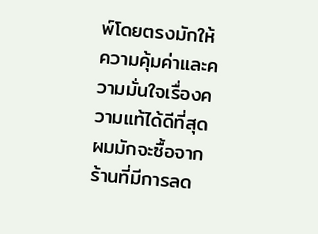พ์โดยตรงมักให้ความคุ้มค่าและความมั่นใจเรื่องความแท้ได้ดีที่สุด
ผมมักจะซื้อจากร้านที่มีการลด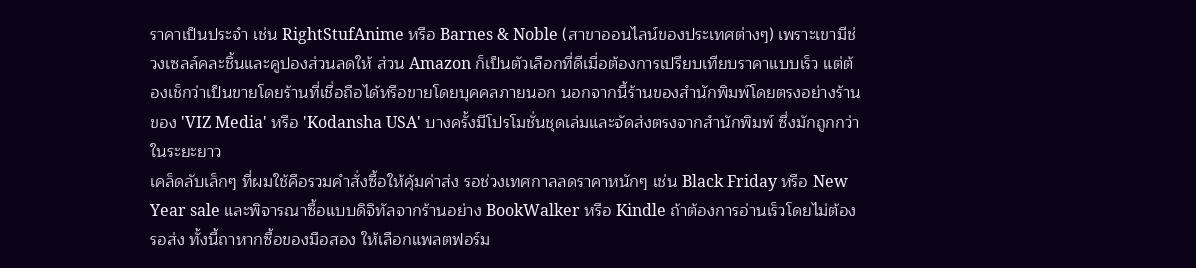ราคาเป็นประจำ เช่น RightStufAnime หรือ Barnes & Noble (สาขาออนไลน์ของประเทศต่างๆ) เพราะเขามีช่วงเซลล์คละชิ้นและคูปองส่วนลดให้ ส่วน Amazon ก็เป็นตัวเลือกที่ดีเมื่อต้องการเปรียบเทียบราคาแบบเร็ว แต่ต้องเช็กว่าเป็นขายโดยร้านที่เชื่อถือได้หรือขายโดยบุคคลภายนอก นอกจากนี้ร้านของสำนักพิมพ์โดยตรงอย่างร้านของ 'VIZ Media' หรือ 'Kodansha USA' บางครั้งมีโปรโมชั่นชุดเล่มและจัดส่งตรงจากสำนักพิมพ์ ซึ่งมักถูกกว่าในระยะยาว
เคล็ดลับเล็กๆ ที่ผมใช้คือรวมคำสั่งซื้อให้คุ้มค่าส่ง รอช่วงเทศกาลลดราคาหนักๆ เช่น Black Friday หรือ New Year sale และพิจารณาซื้อแบบดิจิทัลจากร้านอย่าง BookWalker หรือ Kindle ถ้าต้องการอ่านเร็วโดยไม่ต้องรอส่ง ทั้งนี้ถาหากซื้อของมือสอง ให้เลือกแพลตฟอร์ม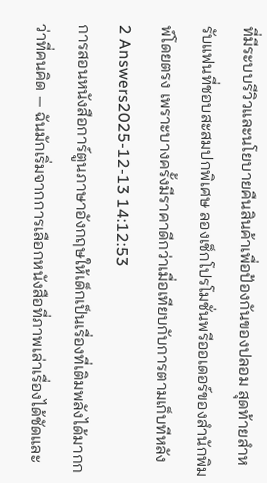ที่มีระบบรีวิวและนโยบายคืนสินค้าเพื่อป้องกันของปลอม สุดท้ายสำหรับแฟนที่ชอบสะสมปกพิเศษ ลองเช็กโปรโมชั่นพรีออเดอร์ของสำนักพิมพ์โดยตรง เพราะบางครั้งมีราคาดีกว่าเมื่อเทียบกับการตามเก็บทีหลัง
2 Answers2025-12-13 14:12:53
การสอนหนังสือการ์ตูนภาษาอังกฤษให้เด็กเป็นเรื่องที่เติมพลังได้มากกว่าที่คนคิด — ฉันมักเริ่มจากการเลือกหนังสือที่ภาพเล่าเรื่องได้ชัดและ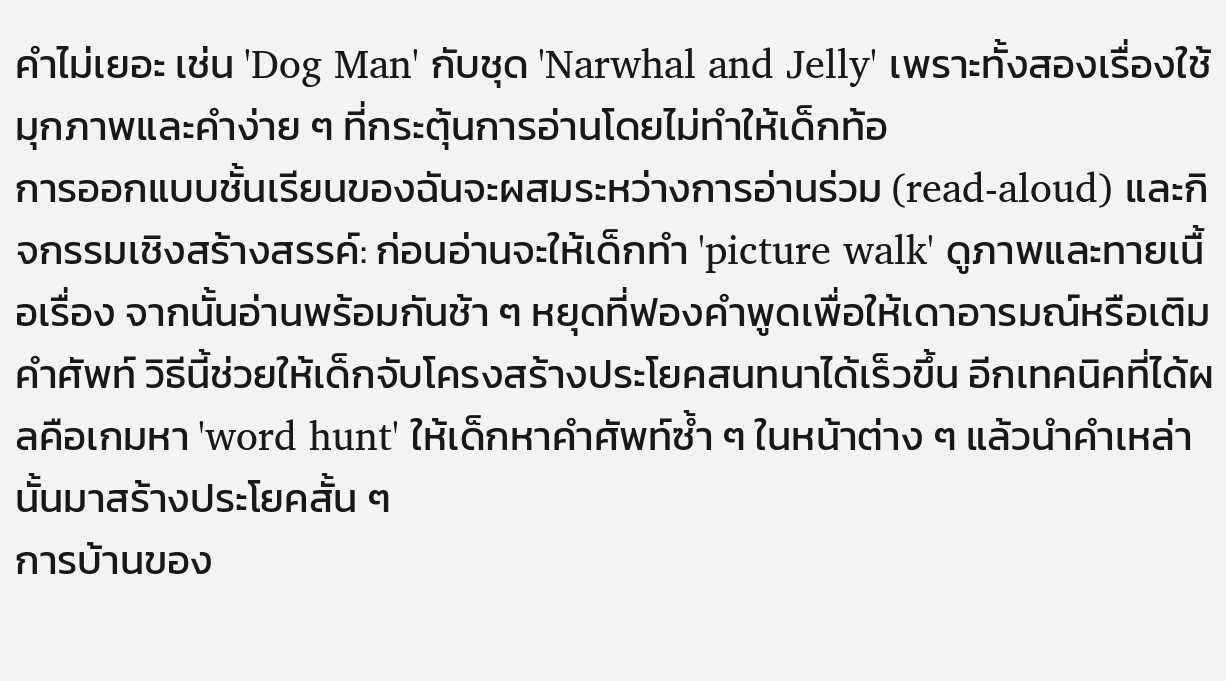คำไม่เยอะ เช่น 'Dog Man' กับชุด 'Narwhal and Jelly' เพราะทั้งสองเรื่องใช้มุกภาพและคำง่าย ๆ ที่กระตุ้นการอ่านโดยไม่ทำให้เด็กท้อ
การออกแบบชั้นเรียนของฉันจะผสมระหว่างการอ่านร่วม (read-aloud) และกิจกรรมเชิงสร้างสรรค์: ก่อนอ่านจะให้เด็กทำ 'picture walk' ดูภาพและทายเนื้อเรื่อง จากนั้นอ่านพร้อมกันช้า ๆ หยุดที่ฟองคำพูดเพื่อให้เดาอารมณ์หรือเติมคำศัพท์ วิธีนี้ช่วยให้เด็กจับโครงสร้างประโยคสนทนาได้เร็วขึ้น อีกเทคนิคที่ได้ผลคือเกมหา 'word hunt' ให้เด็กหาคำศัพท์ซ้ำ ๆ ในหน้าต่าง ๆ แล้วนำคำเหล่านั้นมาสร้างประโยคสั้น ๆ
การบ้านของ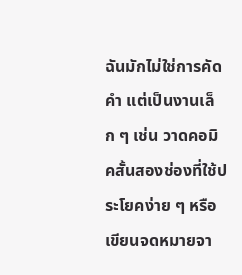ฉันมักไม่ใช่การคัดคำ แต่เป็นงานเล็ก ๆ เช่น วาดคอมิคสั้นสองช่องที่ใช้ประโยคง่าย ๆ หรือเขียนจดหมายจา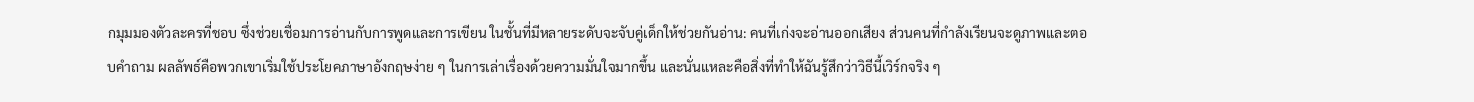กมุมมองตัวละครที่ชอบ ซึ่งช่วยเชื่อมการอ่านกับการพูดและการเขียน ในชั้นที่มีหลายระดับจะจับคู่เด็กให้ช่วยกันอ่าน: คนที่เก่งจะอ่านออกเสียง ส่วนคนที่กำลังเรียนจะดูภาพและตอบคำถาม ผลลัพธ์คือพวกเขาเริ่มใช้ประโยคภาษาอังกฤษง่าย ๆ ในการเล่าเรื่องด้วยความมั่นใจมากขึ้น และนั่นแหละคือสิ่งที่ทำให้ฉันรู้สึกว่าวิธีนี้เวิร์กจริง ๆ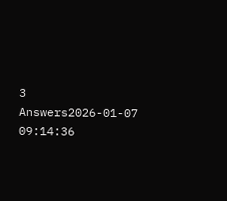3 Answers2026-01-07 09:14:36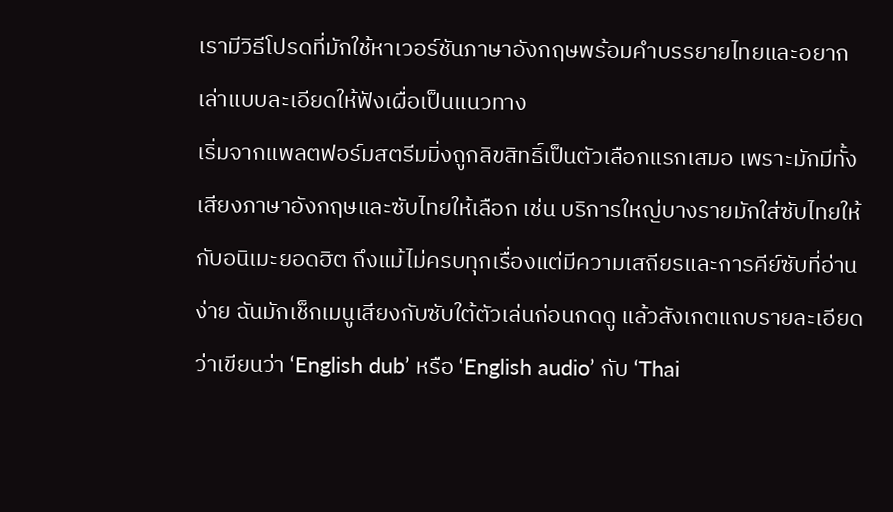เรามีวิธีโปรดที่มักใช้หาเวอร์ชันภาษาอังกฤษพร้อมคำบรรยายไทยและอยากเล่าแบบละเอียดให้ฟังเผื่อเป็นแนวทาง
เริ่มจากแพลตฟอร์มสตรีมมิ่งถูกลิขสิทธิ์เป็นตัวเลือกแรกเสมอ เพราะมักมีทั้งเสียงภาษาอังกฤษและซับไทยให้เลือก เช่น บริการใหญ่บางรายมักใส่ซับไทยให้กับอนิเมะยอดฮิต ถึงแม้ไม่ครบทุกเรื่องแต่มีความเสถียรและการคีย์ซับที่อ่านง่าย ฉันมักเช็กเมนูเสียงกับซับใต้ตัวเล่นก่อนกดดู แล้วสังเกตแถบรายละเอียดว่าเขียนว่า ‘English dub’ หรือ ‘English audio’ กับ ‘Thai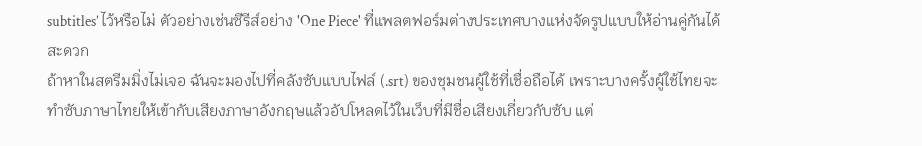subtitles’ ไว้หรือไม่ ตัวอย่างเช่นซีรีส์อย่าง 'One Piece' ที่แพลตฟอร์มต่างประเทศบางแห่งจัดรูปแบบให้อ่านคู่กันได้สะดวก
ถ้าหาในสตรีมมิ่งไม่เจอ ฉันจะมองไปที่คลังซับแบบไฟล์ (.srt) ของชุมชนผู้ใช้ที่เชื่อถือได้ เพราะบางครั้งผู้ใช้ไทยจะทำซับภาษาไทยให้เข้ากับเสียงภาษาอังกฤษแล้วอัปโหลดไว้ในเว็บที่มีชื่อเสียงเกี่ยวกับซับ แต่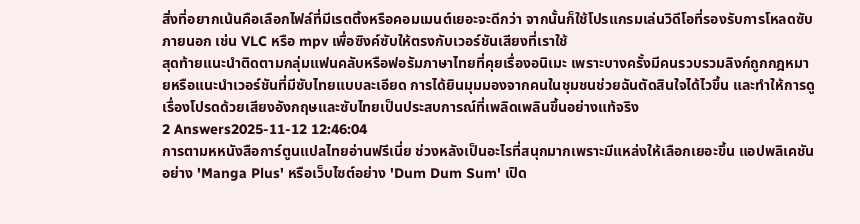สิ่งที่อยากเน้นคือเลือกไฟล์ที่มีเรตติ้งหรือคอมเมนต์เยอะจะดีกว่า จากนั้นก็ใช้โปรแกรมเล่นวิดีโอที่รองรับการโหลดซับภายนอก เช่น VLC หรือ mpv เพื่อซิงค์ซับให้ตรงกับเวอร์ชันเสียงที่เราใช้
สุดท้ายแนะนำติดตามกลุ่มแฟนคลับหรือฟอรัมภาษาไทยที่คุยเรื่องอนิเมะ เพราะบางครั้งมีคนรวบรวมลิงก์ถูกกฎหมายหรือแนะนำเวอร์ชันที่มีซับไทยแบบละเอียด การได้ยินมุมมองจากคนในชุมชนช่วยฉันตัดสินใจได้ไวขึ้น และทำให้การดูเรื่องโปรดด้วยเสียงอังกฤษและซับไทยเป็นประสบการณ์ที่เพลิดเพลินขึ้นอย่างแท้จริง
2 Answers2025-11-12 12:46:04
การตามหหนังสือการ์ตูนแปลไทยอ่านฟรีเนี่ย ช่วงหลังเป็นอะไรที่สนุกมากเพราะมีแหล่งให้เลือกเยอะขึ้น แอปพลิเคชันอย่าง 'Manga Plus' หรือเว็บไซต์อย่าง 'Dum Dum Sum' เปิด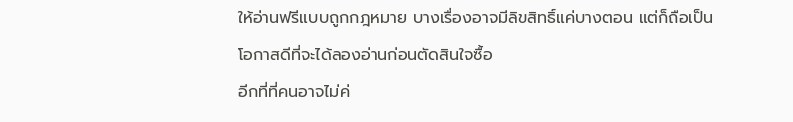ให้อ่านฟรีแบบถูกกฎหมาย บางเรื่องอาจมีลิขสิทธิ์แค่บางตอน แต่ก็ถือเป็นโอกาสดีที่จะได้ลองอ่านก่อนตัดสินใจซื้อ
อีกที่ที่คนอาจไม่ค่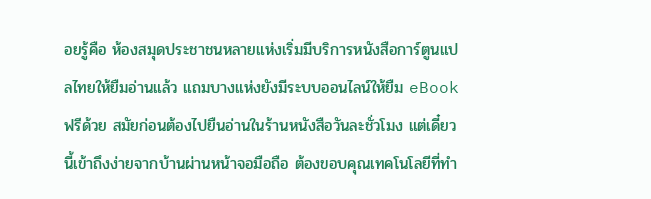อยรู้คือ ห้องสมุดประชาชนหลายแห่งเริ่มมีบริการหนังสือการ์ตูนแปลไทยให้ยืมอ่านแล้ว แถมบางแห่งยังมีระบบออนไลน์ให้ยืม eBook ฟรีด้วย สมัยก่อนต้องไปยืนอ่านในร้านหนังสือวันละชั่วโมง แต่เดี๋ยวนี้เข้าถึงง่ายจากบ้านผ่านหน้าจอมือถือ ต้องขอบคุณเทคโนโลยีที่ทำ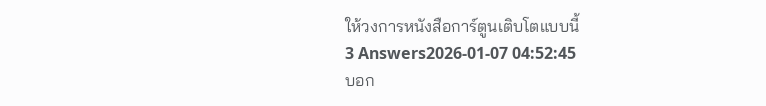ให้วงการหนังสือการ์ตูนเติบโตแบบนี้
3 Answers2026-01-07 04:52:45
บอก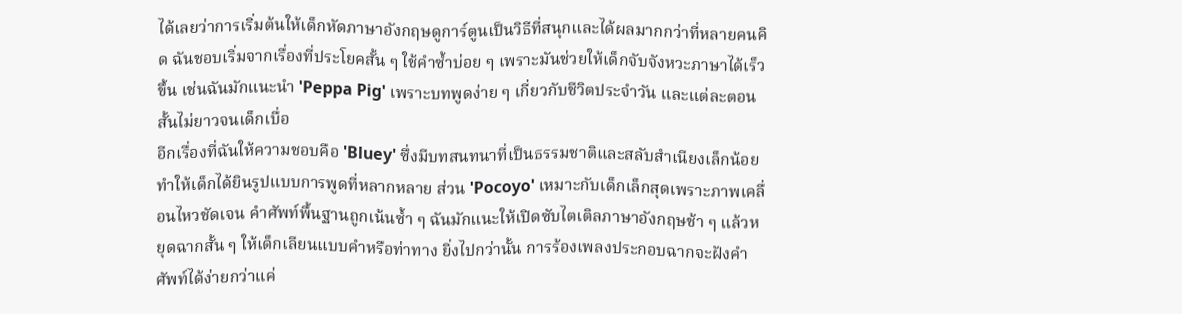ได้เลยว่าการเริ่มต้นให้เด็กหัดภาษาอังกฤษดูการ์ตูนเป็นวิธีที่สนุกและได้ผลมากกว่าที่หลายคนคิด ฉันชอบเริ่มจากเรื่องที่ประโยคสั้น ๆ ใช้คำซ้ำบ่อย ๆ เพราะมันช่วยให้เด็กจับจังหวะภาษาได้เร็วขึ้น เช่นฉันมักแนะนำ 'Peppa Pig' เพราะบทพูดง่าย ๆ เกี่ยวกับชีวิตประจำวัน และแต่ละตอนสั้นไม่ยาวจนเด็กเบื่อ
อีกเรื่องที่ฉันให้ความชอบคือ 'Bluey' ซึ่งมีบทสนทนาที่เป็นธรรมชาติและสลับสำเนียงเล็กน้อย ทำให้เด็กได้ยินรูปแบบการพูดที่หลากหลาย ส่วน 'Pocoyo' เหมาะกับเด็กเล็กสุดเพราะภาพเคลื่อนไหวชัดเจน คำศัพท์พื้นฐานถูกเน้นซ้ำ ๆ ฉันมักแนะให้เปิดซับไตเติลภาษาอังกฤษช้า ๆ แล้วหยุดฉากสั้น ๆ ให้เด็กเลียนแบบคำหรือท่าทาง ยิ่งไปกว่านั้น การร้องเพลงประกอบฉากจะฝังคำศัพท์ได้ง่ายกว่าแค่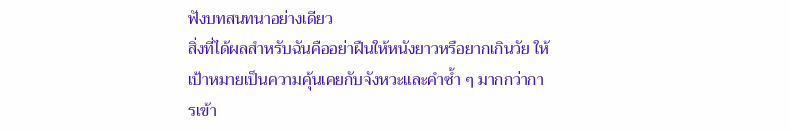ฟังบทสนทนาอย่างเดียว
สิ่งที่ได้ผลสำหรับฉันคืออย่าฝืนให้หนังยาวหรือยากเกินวัย ให้เป้าหมายเป็นความคุ้นเคยกับจังหวะและคำซ้ำ ๆ มากกว่าการเข้า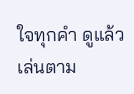ใจทุกคำ ดูแล้วเล่นตาม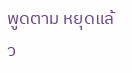พูดตาม หยุดแล้ว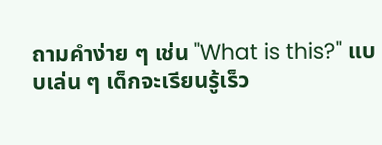ถามคำง่าย ๆ เช่น "What is this?" แบบเล่น ๆ เด็กจะเรียนรู้เร็ว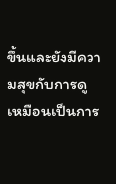ขึ้นและยังมีความสุขกับการดู เหมือนเป็นการ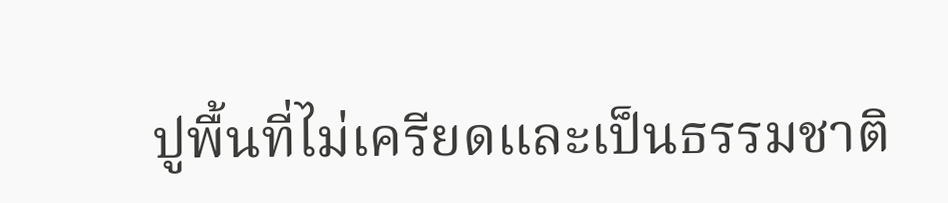ปูพื้นที่ไม่เครียดและเป็นธรรมชาติ